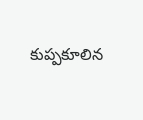కుప్పకూలిన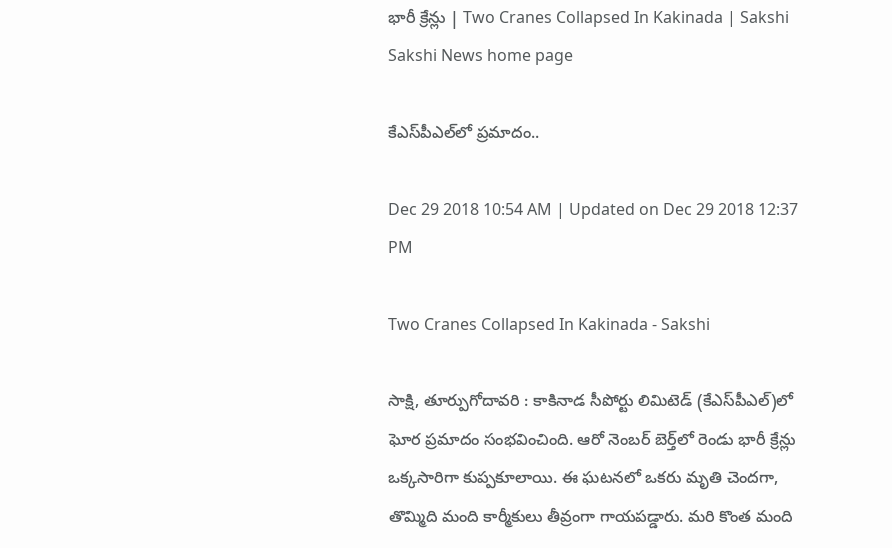భారీ క్రేన్లు | Two Cranes Collapsed In Kakinada | Sakshi
Sakshi News home page

కేఎస్‌పీఎల్‌లో ప్రమాదం..

Dec 29 2018 10:54 AM | Updated on Dec 29 2018 12:37 PM

Two Cranes Collapsed In Kakinada - Sakshi

సాక్షి, తూర్పుగోదావరి : కాకినాడ సీపోర్టు లిమిటెడ్ (కేఎస్‌పీఎల్‌)లో ఘోర ప్రమాదం సంభవించింది. ఆరో నెంబర్‌ బెర్త్‌లో రెండు భారీ క్రేన్లు ఒక్కసారిగా కుప్పకూలాయి. ఈ ఘటనలో ఒకరు మృతి చెందగా, తొమ్మిది మంది కార్మీకులు తీవ్రంగా గాయపడ్డారు. మరి కొంత మంది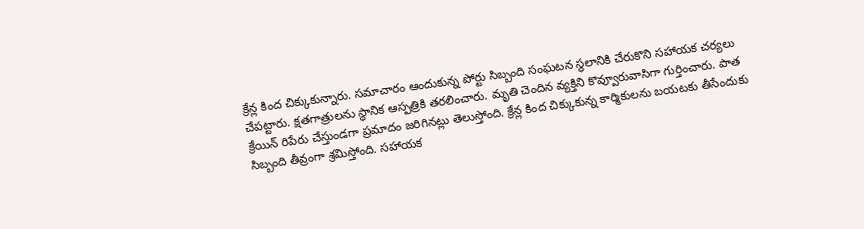క్రేన్ల కింద చిక్కుకున్నారు. సమాచారం ఆందుకున్న పోర్టు సిబ్బంది సంఘటన స్థలానికి చేరుకొని సహాయక చర్యలు చేపట్టారు. క్షతగాత్రులను స్థానిక ఆస్పత్రికి తరలించారు. మృతి చెందిన వ్యక్తిని కొవ్వూరువాసిగా గుర్తించారు. పాత క్రేయిన్‌ రిపేరు చేస్తుండగా ప్రమాదం జరిగినట్లు తెలుస్తోంది. క్రేన్ల కింద చిక్కుకున్న కార్మికులను బయటకు తీసేందుకు  సిబ్బంది తీవ్రంగా శ్రమిస్తోంది. సహాయక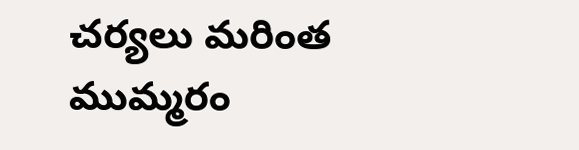చర్యలు మరింత ముమ్మరం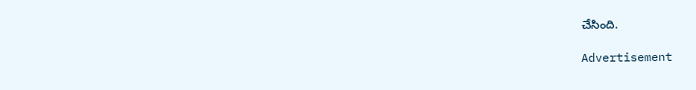చేసింది.

Advertisement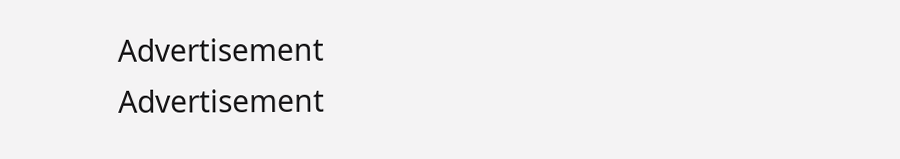Advertisement
Advertisement